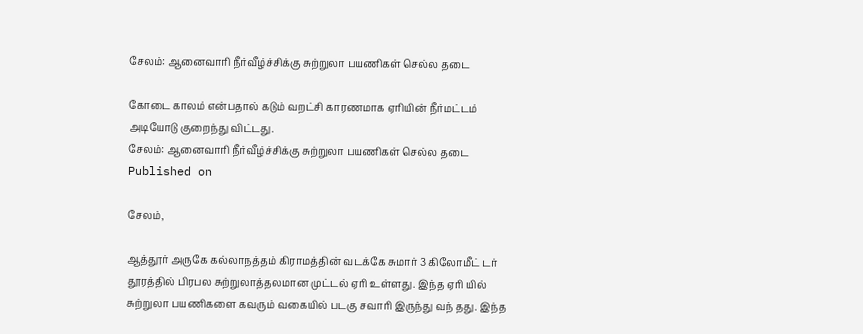சேலம்: ஆனைவாரி நீர்வீழ்ச்சிக்கு சுற்றுலா பயணிகள் செல்ல தடை

கோடை காலம் என்பதால் கடும் வறட்சி காரணமாக ஏரியின் நீர்மட்டம் அடியோடு குறைந்து விட்டது.
சேலம்: ஆனைவாரி நீர்வீழ்ச்சிக்கு சுற்றுலா பயணிகள் செல்ல தடை
Published on

சேலம்,

ஆத்தூர் அருகே கல்லாநத்தம் கிராமத்தின் வடக்கே சுமார் 3 கிலோமீட் டர் தூரத்தில் பிரபல சுற்றுலாத்தலமான முட்டல் ஏரி உள்ளது. இந்த ஏரி யில் சுற்றுலா பயணிகளை கவரும் வகையில் படகு சவாரி இருந்து வந் தது. இந்த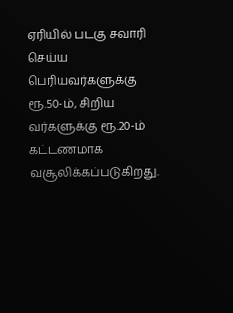ஏரியில் படகு சவாரி செய்ய பெரியவர்களுக்கு ரூ.50-ம், சிறிய வர்களுக்கு ரூ.20-ம் கட்டணமாக வசூலிக்கப்படுகிறது.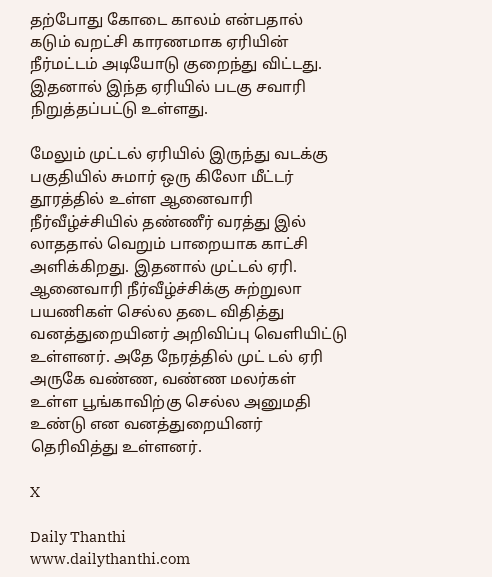தற்போது கோடை காலம் என்பதால் கடும் வறட்சி காரணமாக ஏரியின் நீர்மட்டம் அடியோடு குறைந்து விட்டது. இதனால் இந்த ஏரியில் படகு சவாரி நிறுத்தப்பட்டு உள்ளது.

மேலும் முட்டல் ஏரியில் இருந்து வடக்கு பகுதியில் சுமார் ஒரு கிலோ மீட்டர் தூரத்தில் உள்ள ஆனைவாரி நீர்வீழ்ச்சியில் தண்ணீர் வரத்து இல் லாததால் வெறும் பாறையாக காட்சி அளிக்கிறது. இதனால் முட்டல் ஏரி. ஆனைவாரி நீர்வீழ்ச்சிக்கு சுற்றுலா பயணிகள் செல்ல தடை விதித்து வனத்துறையினர் அறிவிப்பு வெளியிட்டு உள்ளனர். அதே நேரத்தில் முட் டல் ஏரி அருகே வண்ண, வண்ண மலர்கள் உள்ள பூங்காவிற்கு செல்ல அனுமதி உண்டு என வனத்துறையினர் தெரிவித்து உள்ளனர்.

X

Daily Thanthi
www.dailythanthi.com